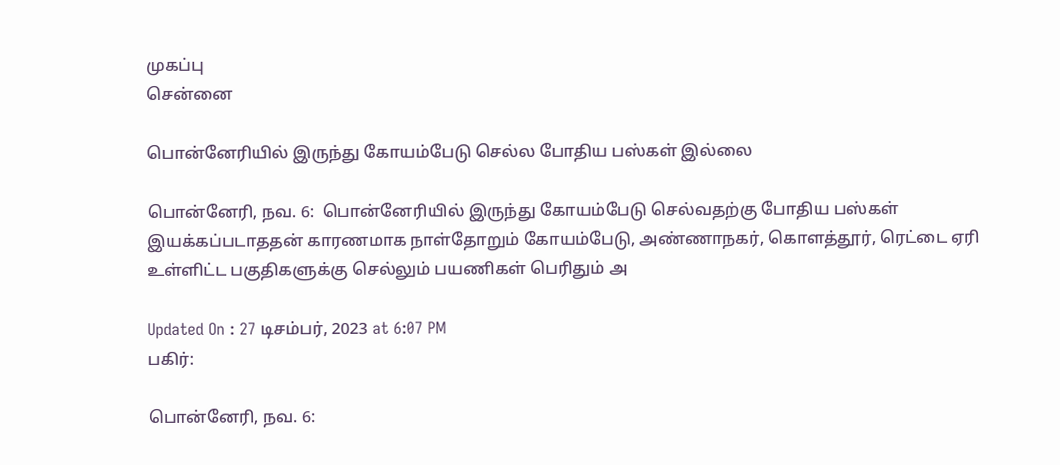முகப்பு
சென்னை

பொன்னேரியில் இருந்து கோயம்பேடு செல்ல போதிய பஸ்கள் இல்லை

பொன்னேரி, நவ. 6:  பொன்னேரியில் இருந்து கோயம்பேடு செல்வதற்கு போதிய பஸ்கள் இயக்கப்படாததன் காரணமாக நாள்தோறும் கோயம்பேடு, அண்ணாநகர், கொளத்தூர், ரெட்டை ஏரி உள்ளிட்ட பகுதிகளுக்கு செல்லும் பயணிகள் பெரிதும் அ

Updated On : 27 டிசம்பர், 2023 at 6:07 PM
பகிர்:

பொன்னேரி, நவ. 6: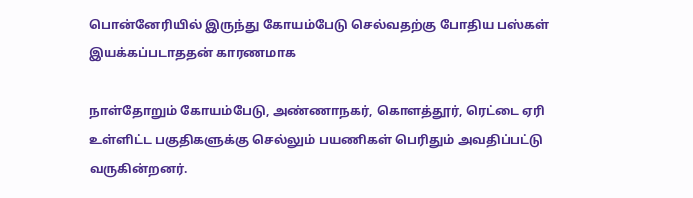பொன்னேரியில் இருந்து கோயம்பேடு செல்வதற்கு போதிய பஸ்கள் இயக்கப்படாததன் காரணமாக

நாள்தோறும் கோயம்பேடு, அண்ணாநகர், கொளத்தூர், ரெட்டை ஏரி உள்ளிட்ட பகுதிகளுக்கு செல்லும் பயணிகள் பெரிதும் அவதிப்பட்டு வருகின்றனர்.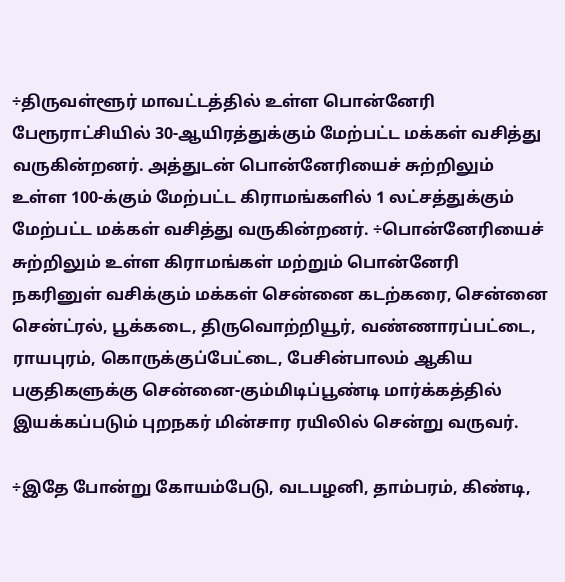÷திருவள்ளூர் மாவட்டத்தில் உள்ள பொன்னேரி பேரூராட்சியில் 30-ஆயிரத்துக்கும் மேற்பட்ட மக்கள் வசித்து வருகின்றனர். அத்துடன் பொன்னேரியைச் சுற்றிலும் உள்ள 100-க்கும் மேற்பட்ட கிராமங்களில் 1 லட்சத்துக்கும் மேற்பட்ட மக்கள் வசித்து வருகின்றனர். ÷பொன்னேரியைச் சுற்றிலும் உள்ள கிராமங்கள் மற்றும் பொன்னேரி நகரினுள் வசிக்கும் மக்கள் சென்னை கடற்கரை, சென்னை சென்ட்ரல், பூக்கடை, திருவொற்றியூர், வண்ணாரப்பட்டை, ராயபுரம், கொருக்குப்பேட்டை, பேசின்பாலம் ஆகிய பகுதிகளுக்கு சென்னை-கும்மிடிப்பூண்டி மார்க்கத்தில் இயக்கப்படும் புறநகர் மின்சார ரயிலில் சென்று வருவர்.

÷இதே போன்று கோயம்பேடு, வடபழனி, தாம்பரம், கிண்டி,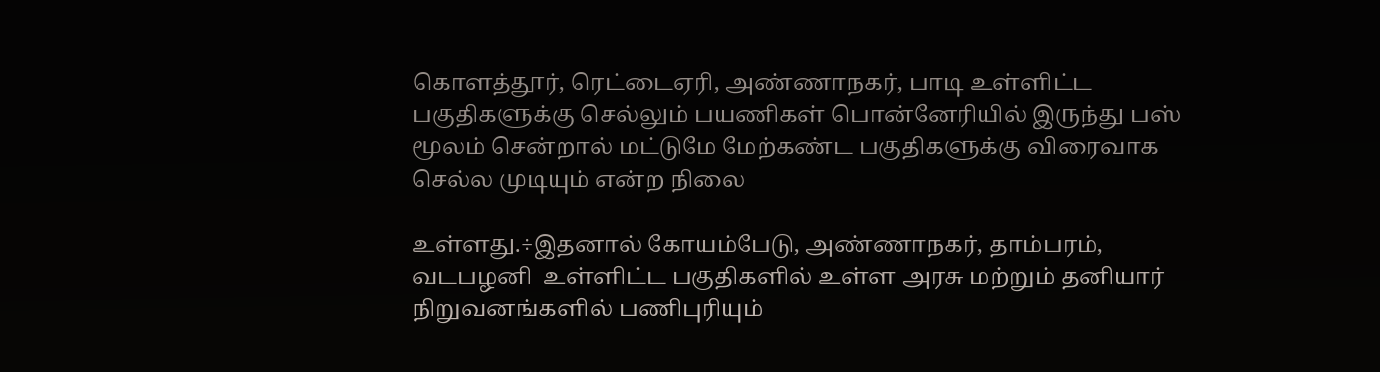கொளத்தூர், ரெட்டைஏரி, அண்ணாநகர், பாடி உள்ளிட்ட பகுதிகளுக்கு செல்லும் பயணிகள் பொன்னேரியில் இருந்து பஸ் மூலம் சென்றால் மட்டுமே மேற்கண்ட பகுதிகளுக்கு விரைவாக செல்ல முடியும் என்ற நிலை

உள்ளது.÷இதனால் கோயம்பேடு, அண்ணாநகர், தாம்பரம், வடபழனி  உள்ளிட்ட பகுதிகளில் உள்ள அரசு மற்றும் தனியார் நிறுவனங்களில் பணிபுரியும்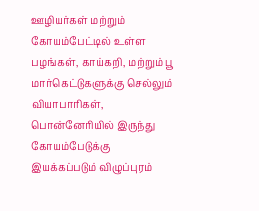ஊழியர்கள் மற்றும் கோயம்பேட்டில் உள்ள பழங்கள், காய்கறி, மற்றும் பூ மார்கெட்டுகளுக்கு செல்லும் வியாபாரிகள், பொன்னேரியில் இருந்து கோயம்பேடுக்கு இயக்கப்படும் விழுப்புரம்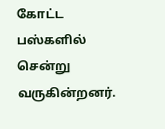கோட்ட பஸ்களில்  சென்று வருகின்றனர்.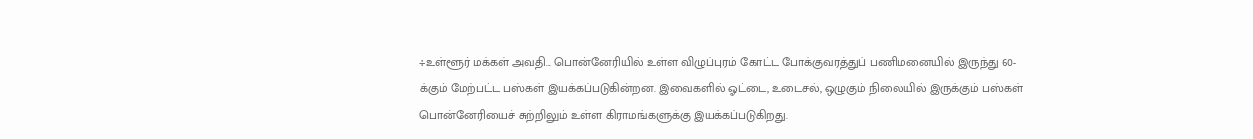÷உள்ளூர் மக்கள் அவதி... பொன்னேரியில் உள்ள விழுப்புரம் கோட்ட போக்குவரத்துப் பணிமனையில் இருந்து 60-க்கும் மேற்பட்ட பஸ்கள் இயக்கப்படுகின்றன. இவைகளில் ஓட்டை, உடைசல், ஒழுகும் நிலையில் இருக்கும் பஸ்கள் பொன்னேரியைச் சுற்றிலும் உள்ள கிராமங்களுக்கு இயக்கப்படுகிறது.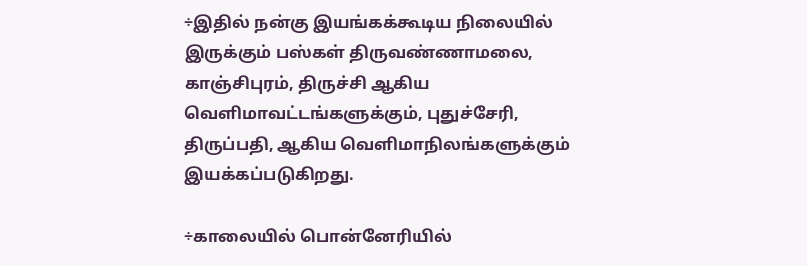÷இதில் நன்கு இயங்கக்கூடிய நிலையில் இருக்கும் பஸ்கள் திருவண்ணாமலை, காஞ்சிபுரம், திருச்சி ஆகிய வெளிமாவட்டங்களுக்கும், புதுச்சேரி, திருப்பதி, ஆகிய வெளிமாநிலங்களுக்கும் இயக்கப்படுகிறது.

÷காலையில் பொன்னேரியில்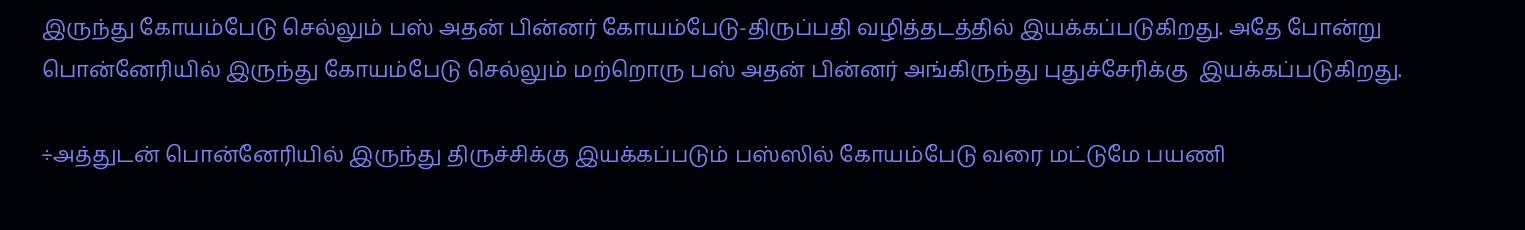இருந்து கோயம்பேடு செல்லும் பஸ் அதன் பின்னர் கோயம்பேடு-திருப்பதி வழித்தடத்தில் இயக்கப்படுகிறது. அதே போன்று பொன்னேரியில் இருந்து கோயம்பேடு செல்லும் மற்றொரு பஸ் அதன் பின்னர் அங்கிருந்து புதுச்சேரிக்கு  இயக்கப்படுகிறது.

÷அத்துடன் பொன்னேரியில் இருந்து திருச்சிக்கு இயக்கப்படும் பஸ்ஸில் கோயம்பேடு வரை மட்டுமே பயணி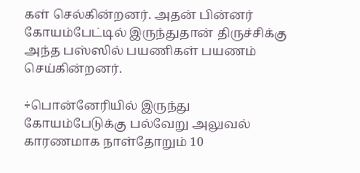கள் செல்கின்றனர். அதன் பின்னர் கோயம்பேட்டில் இருந்துதான் திருச்சிக்கு அந்த பஸ்ஸில் பயணிகள் பயணம் செய்கின்றனர்.

÷பொன்னேரியில் இருந்து கோயம்பேடுக்கு பல்வேறு அலுவல் காரணமாக நாள்தோறும் 10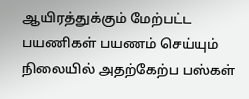ஆயிரத்துக்கும் மேற்பட்ட பயணிகள் பயணம் செய்யும் நிலையில் அதற்கேற்ப பஸ்கள்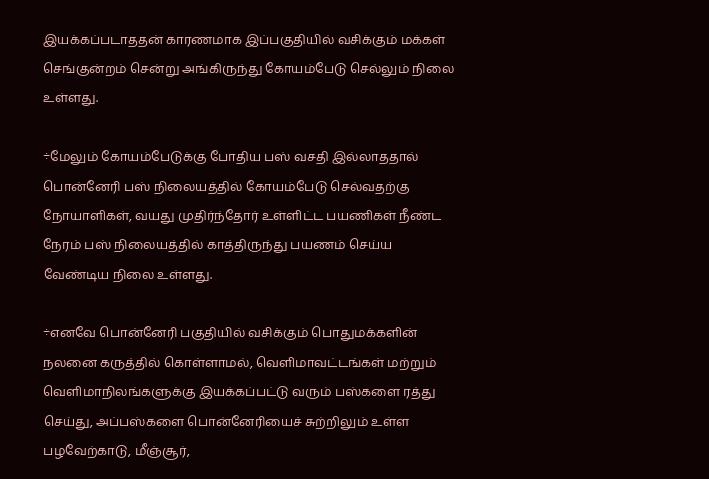இயக்கப்படாததன் காரணமாக இப்பகுதியில் வசிக்கும் மக்கள் செங்குன்றம் சென்று அங்கிருந்து கோயம்பேடு செல்லும் நிலை உள்ளது.

÷மேலும் கோயம்பேடுக்கு போதிய பஸ் வசதி இல்லாததால் பொன்னேரி பஸ் நிலையத்தில் கோயம்பேடு செல்வதற்கு நோயாளிகள், வயது முதிர்ந்தோர் உள்ளிட்ட பயணிகள் நீண்ட நேரம் பஸ் நிலையத்தில் காத்திருந்து பயணம் செய்ய வேண்டிய நிலை உள்ளது.

÷எனவே பொன்னேரி பகுதியில் வசிக்கும் பொதுமக்களின் நலனை கருத்தில் கொள்ளாமல், வெளிமாவட்டங்கள் மற்றும் வெளிமாநிலங்களுக்கு இயக்கப்பட்டு வரும் பஸ்களை ரத்து செய்து, அப்பஸ்களை பொன்னேரியைச் சுற்றிலும் உள்ள பழவேற்காடு, மீஞ்சூர்,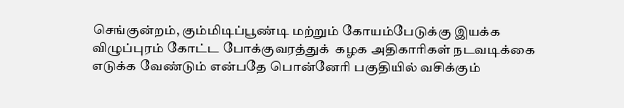செங்குன்றம், கும்மிடிப்பூண்டி மற்றும் கோயம்பேடுக்கு இயக்க விழுப்புரம் கோட்ட போக்குவரத்துக்  கழக அதிகாரிகள் நடவடிக்கை எடுக்க வேண்டும் என்பதே பொன்னேரி பகுதியில் வசிக்கும்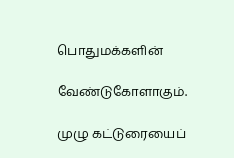பொதுமக்களின்

வேண்டுகோளாகும்.

முழு கட்டுரையைப்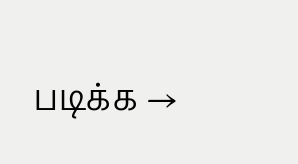படிக்க →